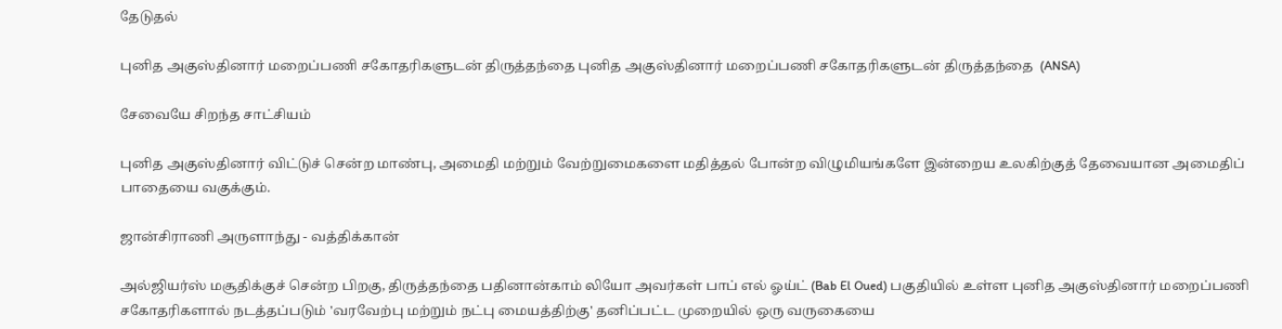தேடுதல்

புனித அகுஸ்தினார் மறைப்பணி சகோதரிகளுடன் திருத்தந்தை புனித அகுஸ்தினார் மறைப்பணி சகோதரிகளுடன் திருத்தந்தை  (ANSA)

சேவையே சிறந்த சாட்சியம்

புனித அகுஸ்தினார் விட்டுச் சென்ற மாண்பு, அமைதி மற்றும் வேற்றுமைகளை மதித்தல் போன்ற விழுமியங்களே இன்றைய உலகிற்குத் தேவையான அமைதிப் பாதையை வகுக்கும்.

ஜான்சிராணி அருளாந்து - வத்திக்கான்

அல்ஜியர்ஸ் மசூதிக்குச் சென்ற பிறகு, திருத்தந்தை பதினான்காம் லியோ அவர்கள் பாப் எல் ஓய்ட் (Bab El Oued) பகுதியில் உள்ள புனித அகுஸ்தினார் மறைப்பணி சகோதரிகளால் நடத்தப்படும் 'வரவேற்பு மற்றும் நட்பு மையத்திற்கு' தனிப்பட்ட முறையில் ஒரு வருகையை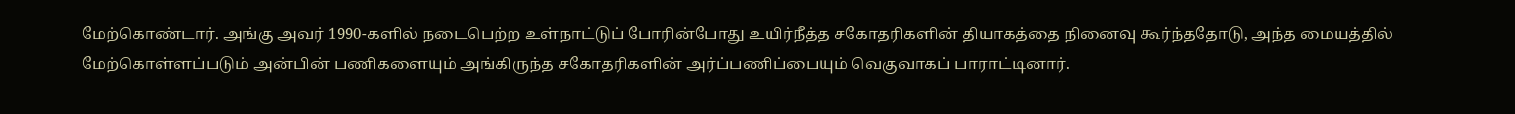மேற்கொண்டார். அங்கு அவர் 1990-களில் நடைபெற்ற உள்நாட்டுப் போரின்போது உயிர்நீத்த சகோதரிகளின் தியாகத்தை நினைவு கூர்ந்ததோடு, அந்த மையத்தில் மேற்கொள்ளப்படும் அன்பின் பணிகளையும் அங்கிருந்த சகோதரிகளின் அர்ப்பணிப்பையும் வெகுவாகப் பாராட்டினார்.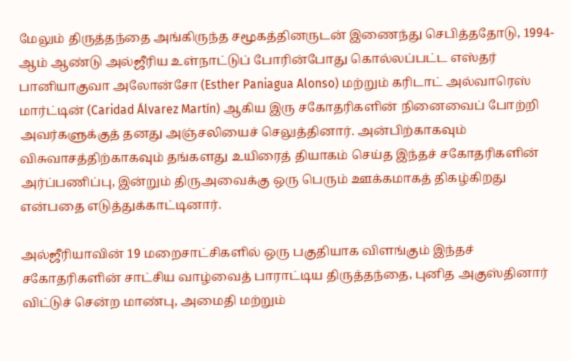மேலும் திருத்தந்தை அங்கிருந்த சமூகத்தினருடன் இணைந்து செபித்ததோடு, 1994-ஆம் ஆண்டு அல்ஜீரிய உள்நாட்டுப் போரின்போது கொல்லப்பட்ட எஸ்தர் பானியாகுவா அலோன்சோ (Esther Paniagua Alonso) மற்றும் கரிடாட் அல்வாரெஸ் மார்ட்டின் (Caridad Álvarez Martín) ஆகிய இரு சகோதரிகளின் நினைவைப் போற்றி அவர்களுக்குத் தனது அஞ்சலியைச் செலுத்தினார். அன்பிற்காகவும் விசுவாசத்திற்காகவும் தங்களது உயிரைத் தியாகம் செய்த இந்தச் சகோதரிகளின் அர்ப்பணிப்பு, இன்றும் திருஅவைக்கு ஒரு பெரும் ஊக்கமாகத் திகழ்கிறது என்பதை எடுத்துக்காட்டினார்.

அல்ஜீரியாவின் 19 மறைசாட்சிகளில் ஒரு பகுதியாக விளங்கும் இந்தச் சகோதரிகளின் சாட்சிய வாழ்வைத் பாராட்டிய திருத்தந்தை, புனித அகுஸ்தினார் விட்டுச் சென்ற மாண்பு, அமைதி மற்றும்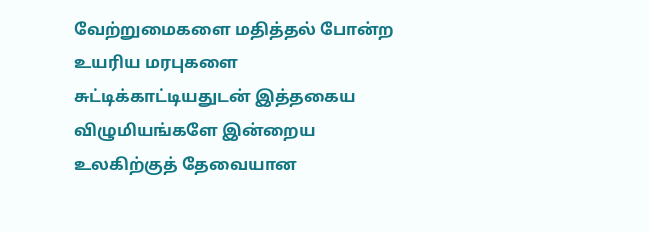வேற்றுமைகளை மதித்தல் போன்ற உயரிய மரபுகளை சுட்டிக்காட்டியதுடன் இத்தகைய விழுமியங்களே இன்றைய உலகிற்குத் தேவையான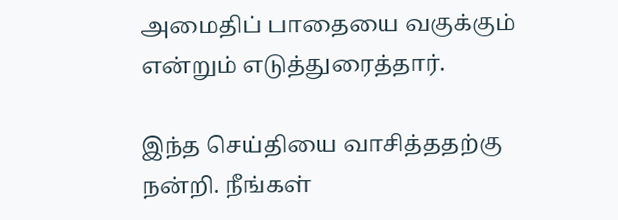அமைதிப் பாதையை வகுக்கும் என்றும் எடுத்துரைத்தார்.

இந்த செய்தியை வாசித்ததற்கு நன்றி. நீங்கள்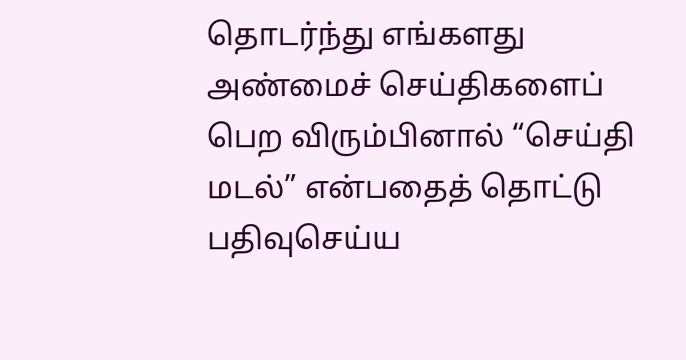தொடர்ந்து எங்களது அண்மைச் செய்திகளைப் பெற விரும்பினால் “செய்தி மடல்” என்பதைத் தொட்டு பதிவுசெய்ய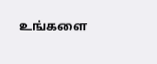உங்களை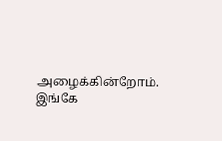அழைக்கின்றோம். இங்கே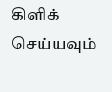கிளிக் செய்யவும்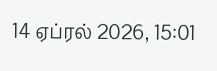14 ஏப்ரல் 2026, 15:01